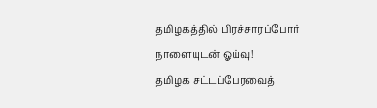தமிழகத்தில் பிரச்சாரப்போர் நாளையுடன் ஓய்வு!
தமிழக சட்டப்பேரவைத்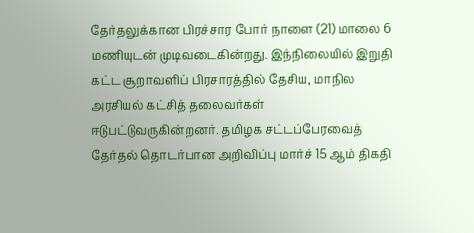தேர்தலுக்கான பிரச்சார போர் நாளை (21) மாலை 6 மணியுடன் முடிவடைகின்றது. இந்நிலையில் இறுதி கட்ட சூறாவளிப் பிரசாரத்தில் தேசிய, மாநில அரசியல் கட்சித் தலைவர்கள் ஈடுபட்டுவருகின்றனர். தமிழக சட்டப்பேரவைத் தேர்தல் தொடர்பான அறிவிப்பு மார்ச் 15 ஆம் திகதி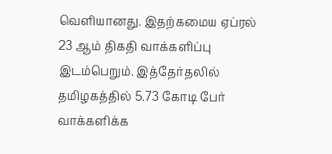வெளியானது. இதற்கமைய ஏப்ரல் 23 ஆம் திகதி வாக்களிப்பு இடம்பெறும். இத்தேர்தலில் தமிழகத்தில் 5.73 கோடி பேர் வாக்களிக்க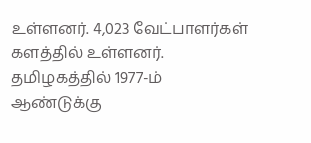உள்ளனர். 4,023 வேட்பாளர்கள் களத்தில் உள்ளனர். தமிழகத்தில் 1977-ம் ஆண்டுக்கு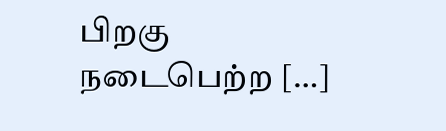பிறகு நடைபெற்ற […]